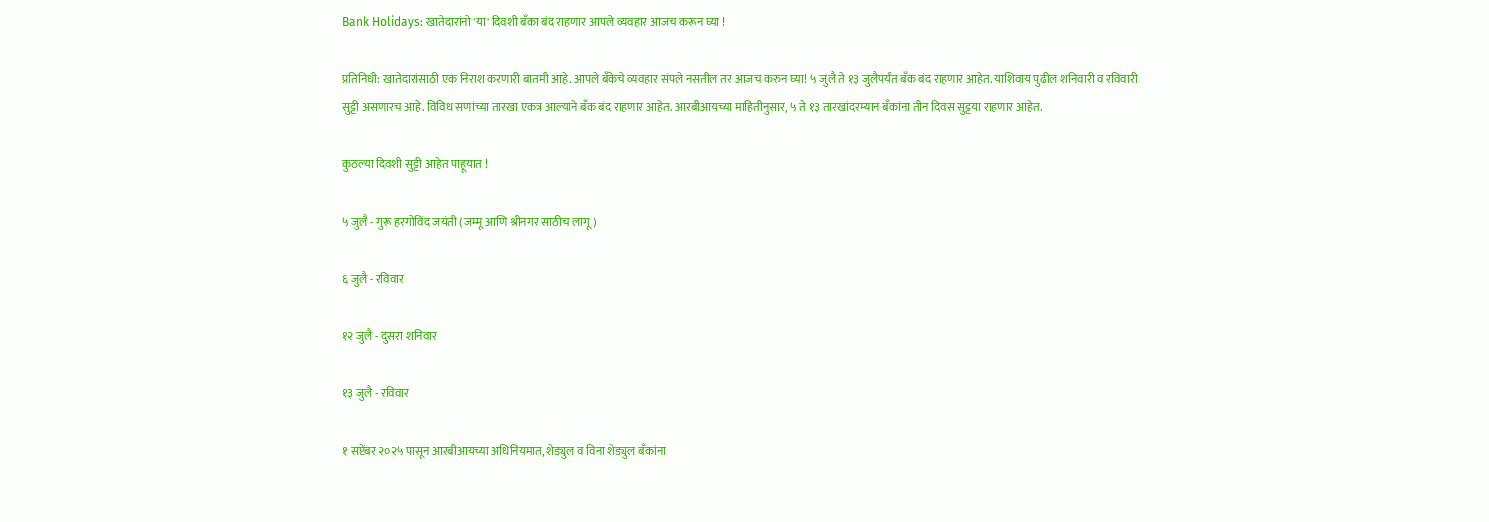Bank Holidays: खातेदारांनो 'या' दिवशी बँका बंद राहणार आपले व्यवहार आजच करून घ्या !

प्रतिनिधी: खातेदारांसाठी एक निराश करणारी बातमी आहे. आपले बँकेचे व्यवहार संपले नसतील तर आजच करुन घ्या! ५ जुलै ते १३ जुलैपर्यंत बँक बंद राहणार आहेत. याशिवाय पुढील शनिवारी व रविवारी सुट्टी असणारच आहे. विविध सणांच्या तारखा एकत्र आल्याने बँक बंद राहणार आहेत. आरबीआयच्या माहितीनुसार, ५ ते १३ तारखांदरम्यान बँकांना तीन दिवस सुट्टया राहणार आहेत.

कुठल्या दिवशी सुट्टी आहेत पाहूयात !

५ जुलै - गुरू हरगोविंद जयंती (जम्मू आणि श्रीनगर साठीच लागू)

६ जुलै - रविवार

१२ जुलै - दुसरा शनिवार

१३ जुलै - रविवार

१ सप्टेंबर २०२५ पासून आरबीआयच्या अधिनियमात, शेड्युल व विना शेड्युल बँकांना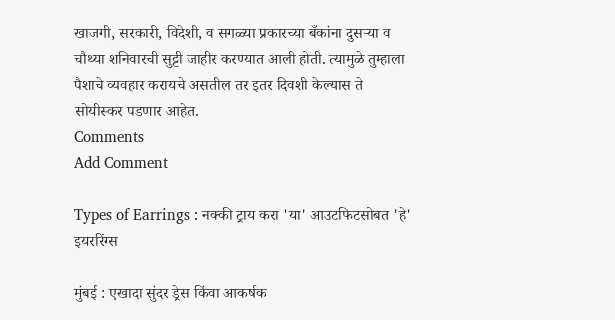खाजगी, सरकारी, विदेशी, व सगळ्या प्रकारच्या बँकांना दुसऱ्या व चौथ्या शनिवारची सुट्टी जाहीर करण्यात आली होती. त्यामुळे तुम्हाला पैशाचे व्यवहार करायचे असतील तर इतर दिवशी केल्यास ते सोयीस्कर पडणार आहेत.
Comments
Add Comment

Types of Earrings : नक्की ट्राय करा 'या' आउटफिटसोबत 'हे' इयररिंग्स

मुंबई : एखादा सुंदर ड्रेस किंवा आकर्षक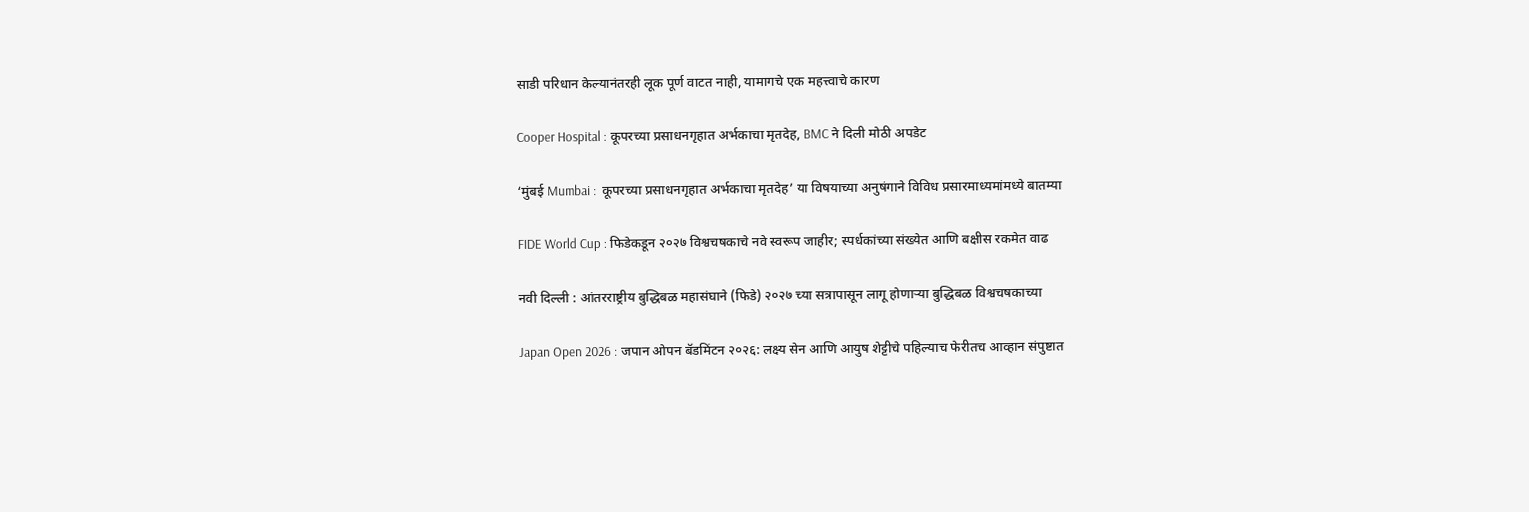साडी परिधान केल्यानंतरही लूक पूर्ण वाटत नाही, यामागचे एक महत्त्वाचे कारण

Cooper Hospital : कूपरच्या प्रसाधनगृहात अर्भकाचा मृतदेह, BMC ने दिली मोठी अपडेट

‘मुंबई Mumbai :  कूपरच्या प्रसाधनगृहात अर्भकाचा मृतदेह’ या विषयाच्या अनुषंगाने विविध प्रसारमाध्यमांमध्ये बातम्या

FIDE World Cup : फिडेकडून २०२७ विश्वचषकाचे नवे स्वरूप जाहीर; स्पर्धकांच्या संख्येत आणि बक्षीस रकमेत वाढ

नवी दिल्ली : आंतरराष्ट्रीय बुद्धिबळ महासंघाने (फिडे) २०२७ च्या सत्रापासून लागू होणाऱ्या बुद्धिबळ विश्वचषकाच्या

Japan Open 2026 : जपान ओपन बॅडमिंटन २०२६: लक्ष्य सेन आणि आयुष शेट्टीचे पहिल्याच फेरीतच आव्हान संपुष्टात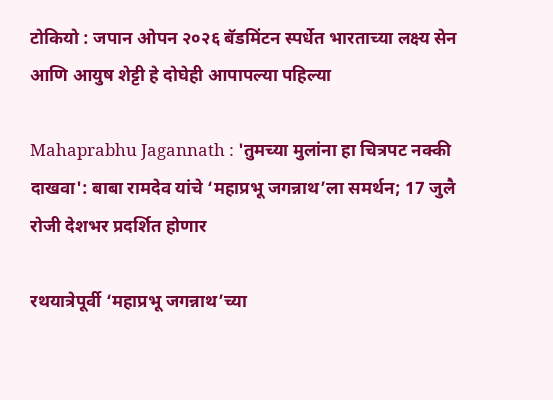टोकियो : जपान ओपन २०२६ बॅडमिंटन स्पर्धेत भारताच्या लक्ष्य सेन आणि आयुष शेट्टी हे दोघेही आपापल्या पहिल्या

Mahaprabhu Jagannath : 'तुमच्या मुलांना हा चित्रपट नक्की दाखवा': बाबा रामदेव यांचे ‘महाप्रभू जगन्नाथ’ला समर्थन; 17 जुलै रोजी देशभर प्रदर्शित होणार

रथयात्रेपूर्वी ‘महाप्रभू जगन्नाथ’च्या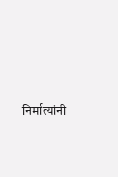निर्मात्यांनी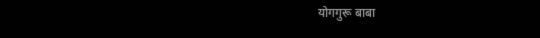योगगुरू बाबा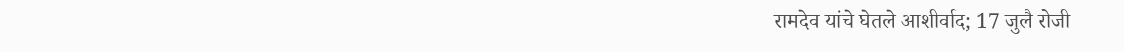रामदेव यांचे घेतले आशीर्वाद; 17 जुलै रोजी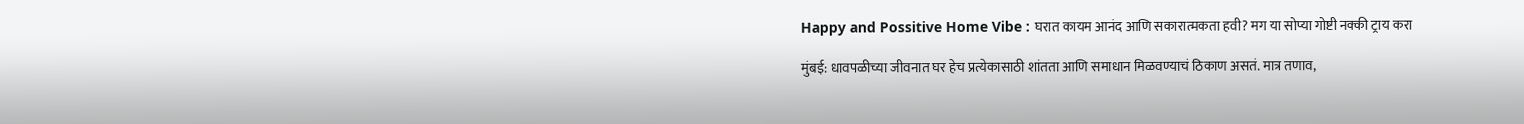Happy and Possitive Home Vibe : घरात कायम आनंद आणि सकारात्मकता हवी? मग या सोप्या गोष्टी नक्की ट्राय करा

मुंबई: धावपळीच्या जीवनात घर हेच प्रत्येकासाठी शांतता आणि समाधान मिळवण्याचं ठिकाण असतं. मात्र तणाव,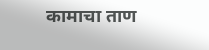कामाचा ताण